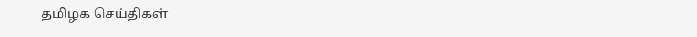தமிழக செய்திகள்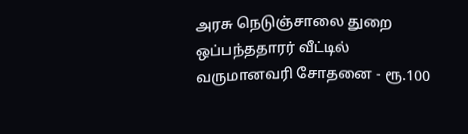அரசு நெடுஞ்சாலை துறை ஒப்பந்ததாரர் வீட்டில் வருமானவரி சோதனை - ரூ.100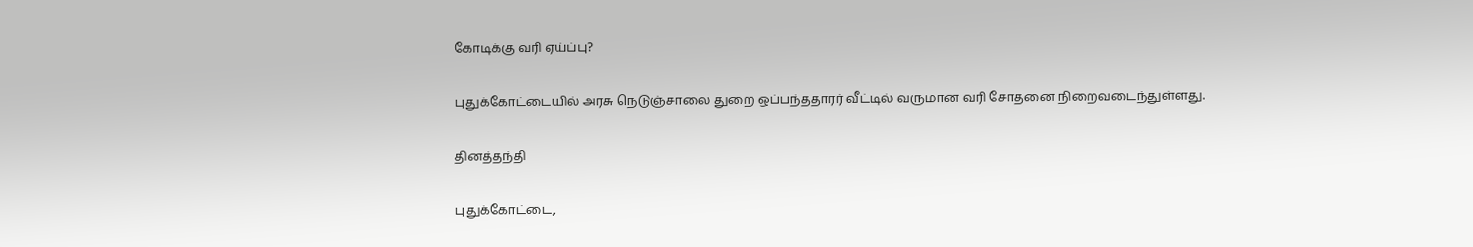கோடிக்கு வரி ஏய்ப்பு?

புதுக்கோட்டையில் அரசு நெடுஞ்சாலை துறை ஒப்பந்ததாரர் வீட்டில் வருமான வரி சோதனை நிறைவடைந்துள்ளது.

தினத்தந்தி

புதுக்கோட்டை,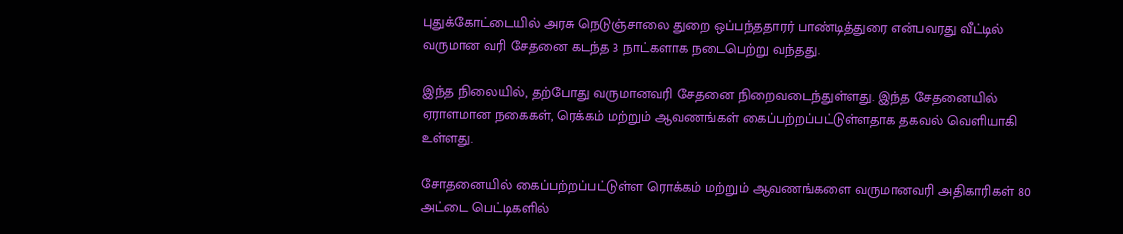புதுக்கோட்டையில் அரசு நெடுஞ்சாலை துறை ஒப்பந்ததாரர் பாண்டித்துரை என்பவரது வீட்டில் வருமான வரி சேதனை கடந்த 3 நாட்களாக நடைபெற்று வந்தது.

இந்த நிலையில், தற்போது வருமானவரி சேதனை நிறைவடைந்துள்ளது. இந்த சேதனையில் ஏராளமான நகைகள், ரெக்கம் மற்றும் ஆவணங்கள் கைப்பற்றப்பட்டுள்ளதாக தகவல் வெளியாகி உள்ளது.

சோதனையில் கைப்பற்றப்பட்டுள்ள ரொக்கம் மற்றும் ஆவணங்களை வருமானவரி அதிகாரிகள் 80 அட்டை பெட்டிகளில்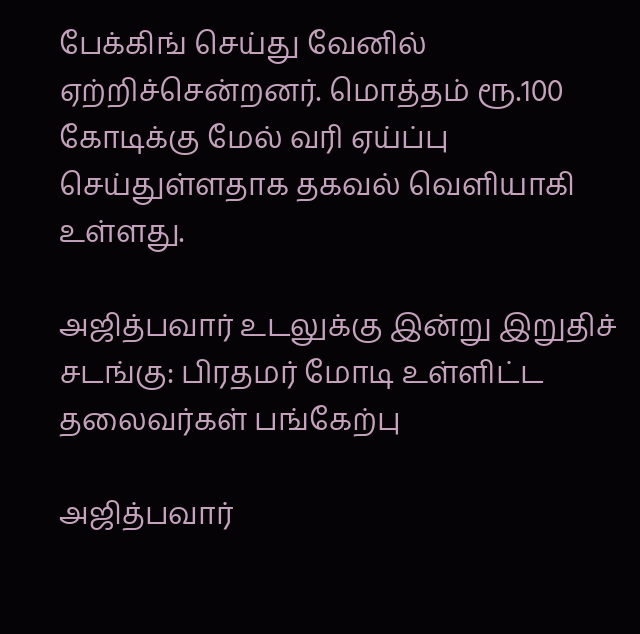பேக்கிங் செய்து வேனில் ஏற்றிச்சென்றனர். மொத்தம் ரூ.100 கோடிக்கு மேல் வரி ஏய்ப்பு செய்துள்ளதாக தகவல் வெளியாகி உள்ளது.

அஜித்பவார் உடலுக்கு இன்று இறுதிச் சடங்கு: பிரதமர் மோடி உள்ளிட்ட தலைவர்கள் பங்கேற்பு

அஜித்பவார்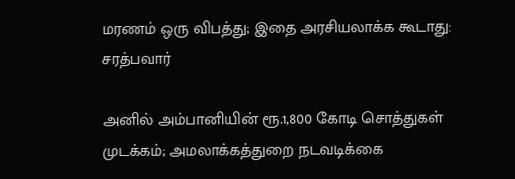மரணம் ஒரு விபத்து; இதை அரசியலாக்க கூடாது: சரத்பவார்

அனில் அம்பானியின் ரூ.1,800 கோடி சொத்துகள் முடக்கம்; அமலாக்கத்துறை நடவடிக்கை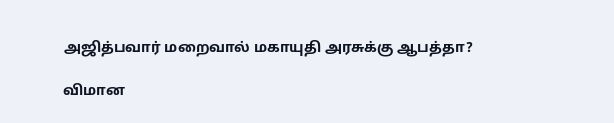அஜித்பவார் மறைவால் மகாயுதி அரசுக்கு ஆபத்தா?

விமான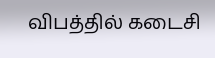விபத்தில் கடைசி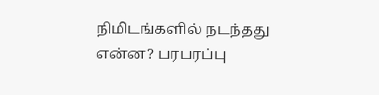நிமிடங்களில் நடந்தது என்ன? பரபரப்பு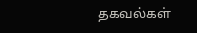தகவல்கள்